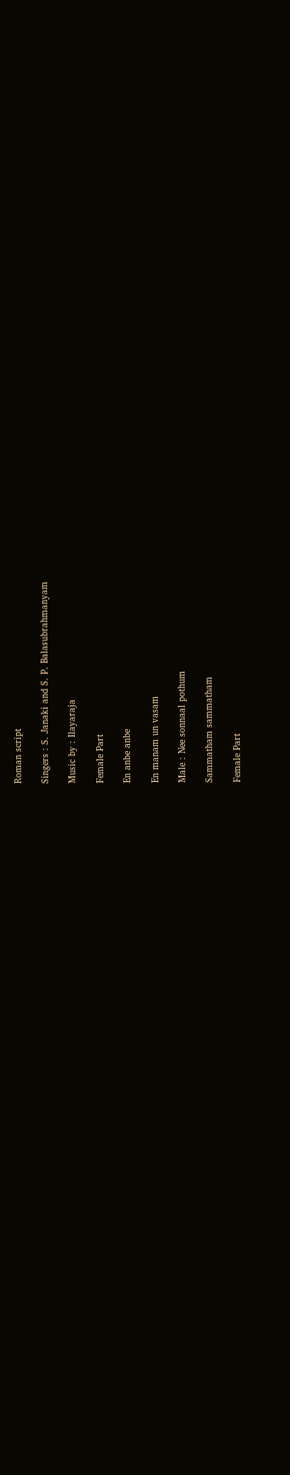Roman script

Singers : S. Janaki and S. P. Balasubrahmanyam

Music by : Ilayaraja

Female Part

En anbe anbe

En manam un vasam

Male : Nee sonnaal pothum

Sammatham sammatham

Female Part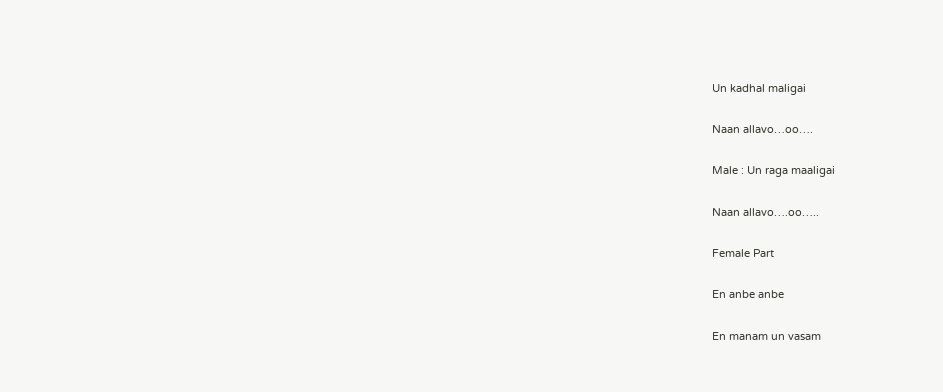Un kadhal maligai

Naan allavo…oo….

Male : Un raga maaligai

Naan allavo….oo…..

Female Part

En anbe anbe

En manam un vasam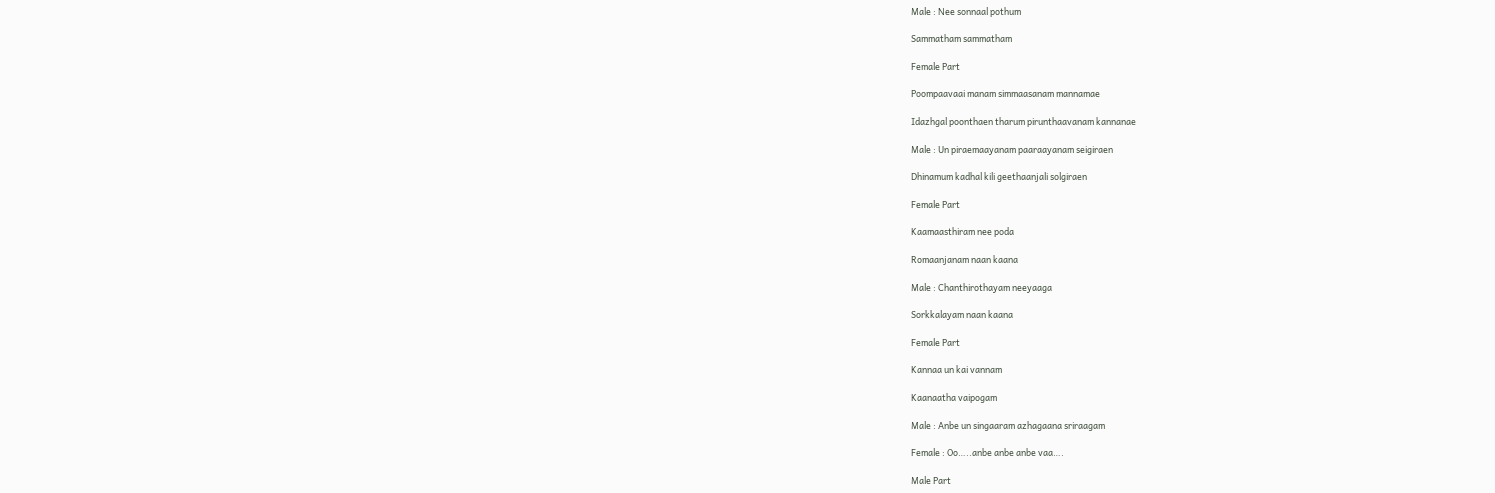Male : Nee sonnaal pothum

Sammatham sammatham

Female Part

Poompaavaai manam simmaasanam mannamae

Idazhgal poonthaen tharum pirunthaavanam kannanae

Male : Un piraemaayanam paaraayanam seigiraen

Dhinamum kadhal kili geethaanjali solgiraen

Female Part

Kaamaasthiram nee poda

Romaanjanam naan kaana

Male : Chanthirothayam neeyaaga

Sorkkalayam naan kaana

Female Part

Kannaa un kai vannam

Kaanaatha vaipogam

Male : Anbe un singaaram azhagaana sriraagam

Female : Oo…..anbe anbe anbe vaa….

Male Part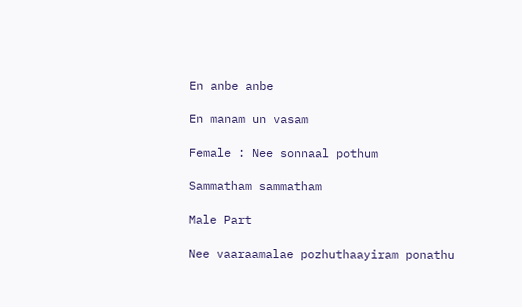En anbe anbe

En manam un vasam

Female : Nee sonnaal pothum

Sammatham sammatham

Male Part

Nee vaaraamalae pozhuthaayiram ponathu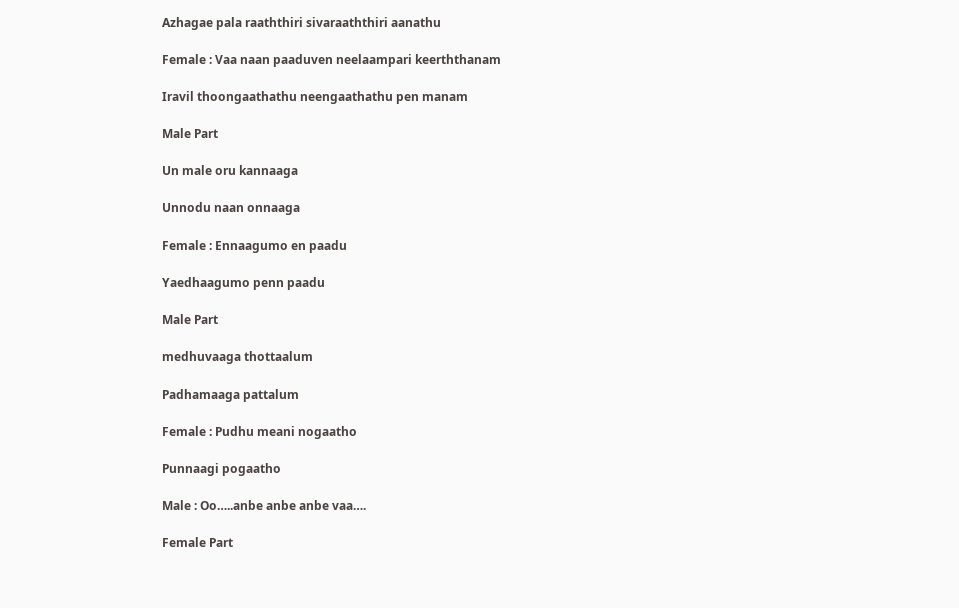Azhagae pala raaththiri sivaraaththiri aanathu

Female : Vaa naan paaduven neelaampari keerththanam

Iravil thoongaathathu neengaathathu pen manam

Male Part

Un male oru kannaaga

Unnodu naan onnaaga

Female : Ennaagumo en paadu

Yaedhaagumo penn paadu

Male Part

medhuvaaga thottaalum

Padhamaaga pattalum

Female : Pudhu meani nogaatho

Punnaagi pogaatho

Male : Oo…..anbe anbe anbe vaa….

Female Part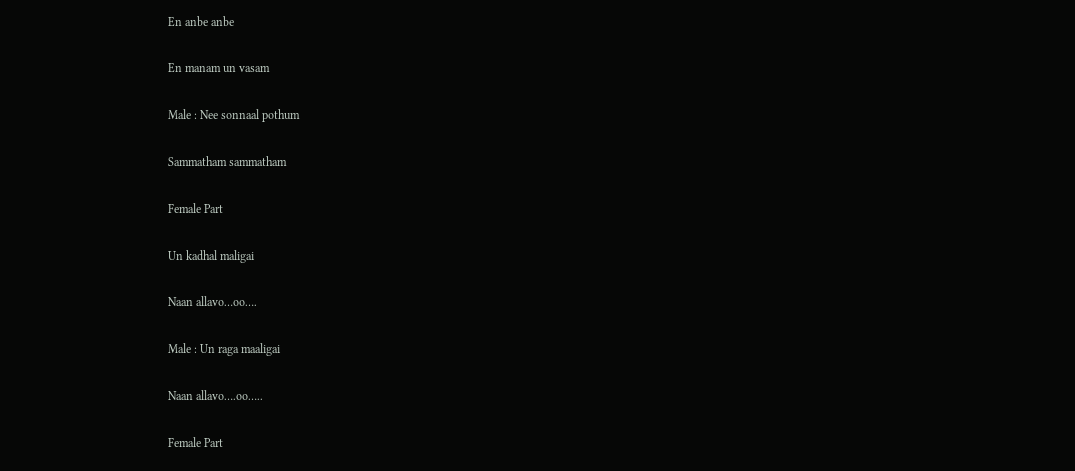En anbe anbe

En manam un vasam

Male : Nee sonnaal pothum

Sammatham sammatham

Female Part

Un kadhal maligai

Naan allavo…oo….

Male : Un raga maaligai

Naan allavo….oo…..

Female Part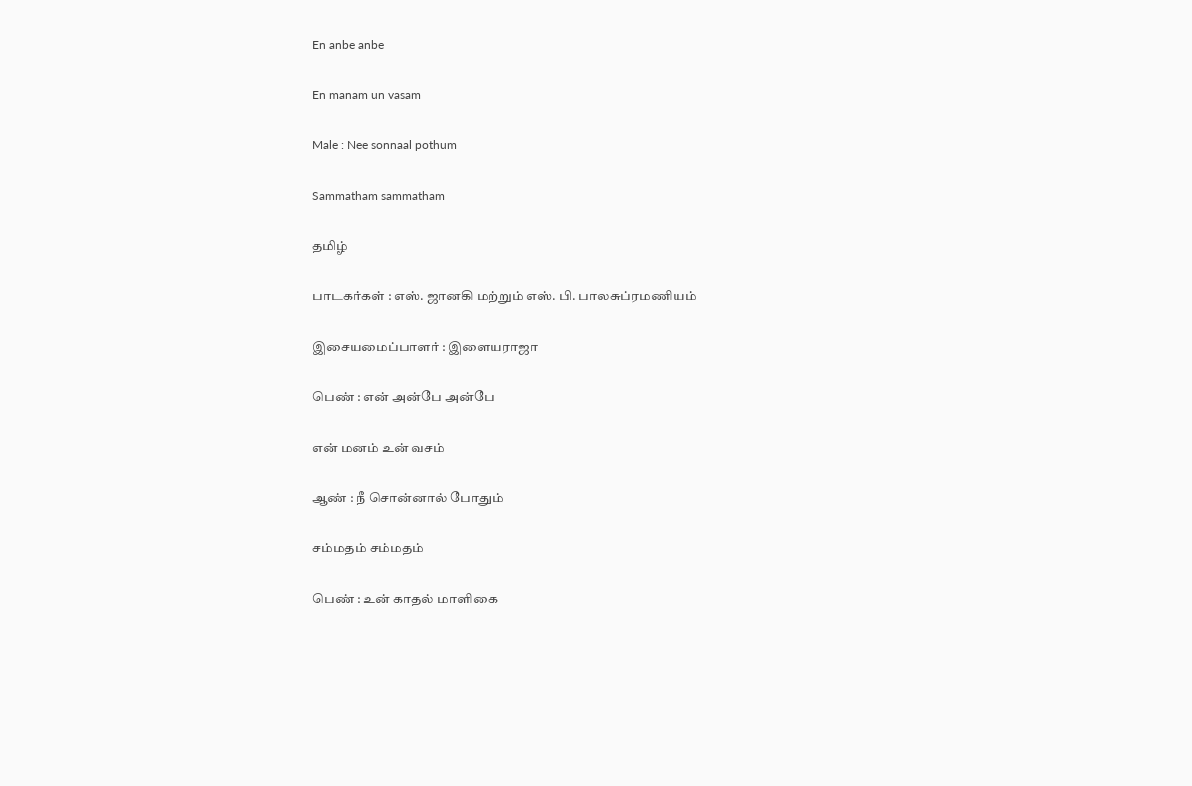En anbe anbe

En manam un vasam

Male : Nee sonnaal pothum

Sammatham sammatham

தமிழ்

பாடகர்கள் : எஸ். ஜானகி மற்றும் எஸ். பி. பாலசுப்ரமணியம்

இசையமைப்பாளர் : இளையராஜா

பெண் : என் அன்பே அன்பே

என் மனம் உன் வசம்

ஆண் : நீ சொன்னால் போதும்

சம்மதம் சம்மதம்

பெண் : உன் காதல் மாளிகை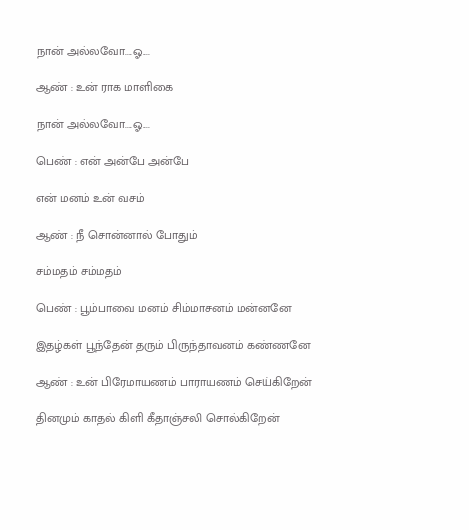நான் அல்லவோ....ஓ....

ஆண் : உன் ராக மாளிகை

நான் அல்லவோ....ஓ....

பெண் : என் அன்பே அன்பே

என் மனம் உன் வசம்

ஆண் : நீ சொன்னால் போதும்

சம்மதம் சம்மதம்

பெண் : பூம்பாவை மனம் சிம்மாசனம் மன்னனே

இதழ்கள் பூந்தேன் தரும் பிருந்தாவனம் கண்ணனே

ஆண் : உன் பிரேமாயணம் பாராயணம் செய்கிறேன்

தினமும் காதல் கிளி கீதாஞ்சலி சொல்கிறேன்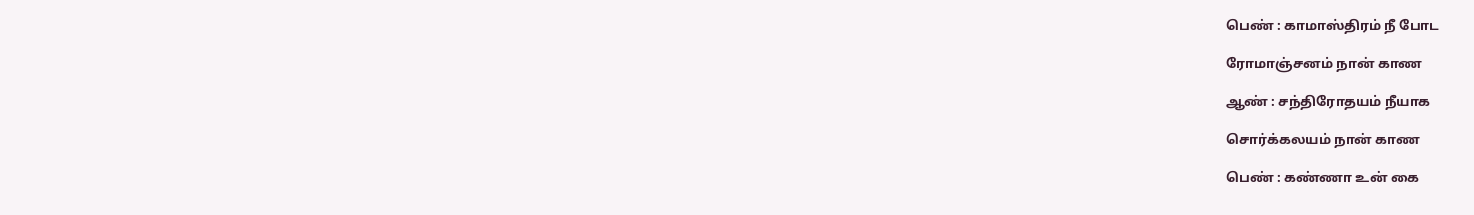பெண் : காமாஸ்திரம் நீ போட

ரோமாஞ்சனம் நான் காண

ஆண் : சந்திரோதயம் நீயாக

சொர்க்கலயம் நான் காண

பெண் : கண்ணா உன் கை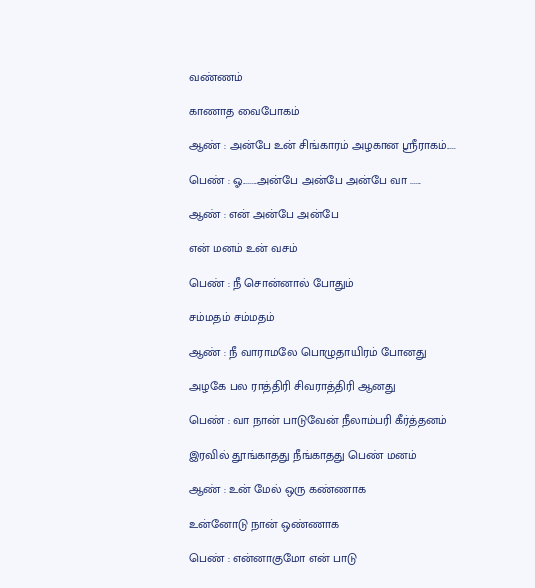வண்ணம்

காணாத வைபோகம்

ஆண் : அன்பே உன் சிங்காரம் அழகான ஸ்ரீராகம்.....

பெண் : ஓ........அன்பே அன்பே அன்பே வா ......

ஆண் : என் அன்பே அன்பே

என் மனம் உன் வசம்

பெண் : நீ சொன்னால் போதும்

சம்மதம் சம்மதம்

ஆண் : நீ வாராமலே பொழுதாயிரம் போனது

அழகே பல ராத்திரி சிவராத்திரி ஆனது

பெண் : வா நான் பாடுவேன் நீலாம்பரி கீர்த்தனம்

இரவில் தூங்காதது நீங்காதது பெண் மனம்

ஆண் : உன் மேல் ஒரு கண்ணாக

உன்னோடு நான் ஒண்ணாக

பெண் : என்னாகுமோ என் பாடு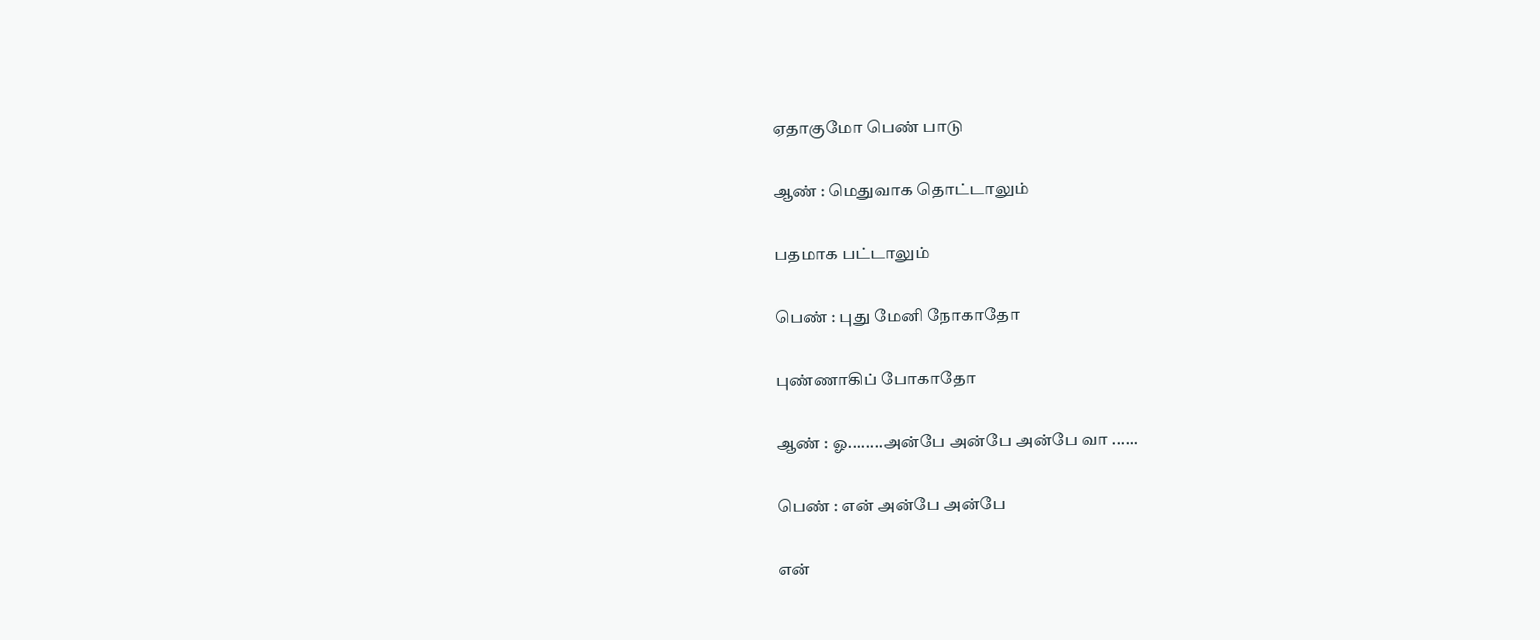ஏதாகுமோ பெண் பாடு

ஆண் : மெதுவாக தொட்டாலும்

பதமாக பட்டாலும்

பெண் : புது மேனி நோகாதோ

புண்ணாகிப் போகாதோ

ஆண் : ஓ........அன்பே அன்பே அன்பே வா ......

பெண் : என் அன்பே அன்பே

என்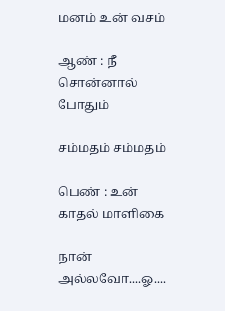மனம் உன் வசம்

ஆண் : நீ சொன்னால் போதும்

சம்மதம் சம்மதம்

பெண் : உன் காதல் மாளிகை

நான் அல்லவோ....ஓ....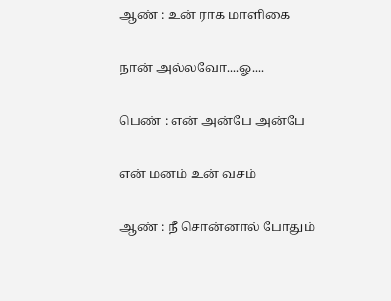ஆண் : உன் ராக மாளிகை

நான் அல்லவோ....ஓ....

பெண் : என் அன்பே அன்பே

என் மனம் உன் வசம்

ஆண் : நீ சொன்னால் போதும்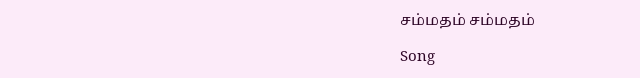சம்மதம் சம்மதம்

Song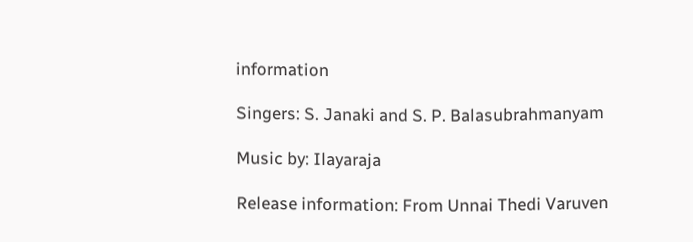information

Singers: S. Janaki and S. P. Balasubrahmanyam

Music by: Ilayaraja

Release information: From Unnai Thedi Varuven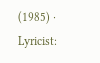(1985) · Lyricist: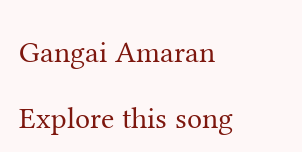Gangai Amaran

Explore this song